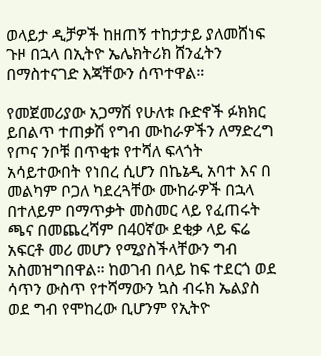ወላይታ ዲቻዎች ከዘጠኝ ተከታታይ ያለመሸነፍ ጉዞ በኋላ በኢትዮ ኤሌክትሪክ ሸንፈትን በማስተናገድ እጃቸውን ሰጥተዋል።

የመጀመሪያው አጋማሽ የሁለቱ ቡድኖች ፉክክር ይበልጥ ተጠቃሽ የግብ ሙከራዎችን ለማድረግ የጦና ንቦቹ በጥቂቱ የተሻለ ፍላጎት አሳይተውበት የነበረ ሲሆን በኬኔዲ አባተ እና በ መልካም ቦጋለ ካደረጓቸው ሙከራዎች በኋላ በተለይም በማጥቃት መስመር ላይ የፈጠሩት ጫና በመጨረሻም በ40ኛው ደቂቃ ላይ ፍሬ አፍርቶ መሪ መሆን የሚያስችላቸውን ግብ አስመዝግበዋል። ከወገብ በላይ ከፍ ተደርጎ ወደ ሳጥን ውስጥ የተሻማውን ኳስ ብሩክ ኤልያስ ወደ ግብ የሞከረው ቢሆንም የኢትዮ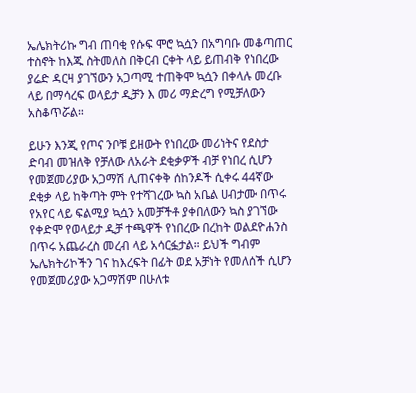ኤሌክትሪኩ ግብ ጠባቂ የሱፍ ሞሮ ኳሷን በአግባቡ መቆጣጠር ተስኖት ከእጁ ስትመለስ በቅርብ ርቀት ላይ ይጠብቅ የነበረው ያሬድ ዳርዛ ያገኘውን አጋጣሚ ተጠቅሞ ኳሷን በቀላሉ መረቡ ላይ በማሳረፍ ወላይታ ዲቻን እ መሪ ማድረግ የሚቻለውን አስቆጥሯል።

ይሁን እንጂ የጦና ንቦቹ ይዘውት የነበረው መሪነትና የደስታ ድባብ መዝለቅ የቻለው ለአራት ደቂቃዎች ብቻ የነበረ ሲሆን የመጀመሪያው አጋማሽ ሊጠናቀቅ ሰከንዶች ሲቀሩ 44ኛው ደቂቃ ላይ ከቅጣት ምት የተሻገረው ኳስ አቤል ሀብታሙ በጥሩ የአየር ላይ ፍልሚያ ኳሷን አመቻችቶ ያቀበለውን ኳስ ያገኘው የቀድሞ የወላይታ ዲቻ ተጫዋች የነበረው በረከት ወልደዮሐንስ በጥሩ አጨራረስ መረብ ላይ አሳርፏታል። ይህች ግብም ኤሌክትሪኮችን ገና ከእረፍት በፊት ወደ አቻነት የመለሰች ሲሆን የመጀመሪያው አጋማሽም በሁለቱ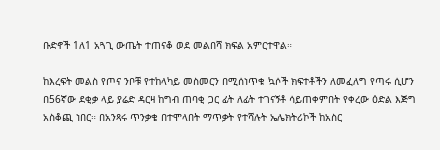ቡድኖች 1ለ1 አጓጊ ውጤት ተጠናቆ ወደ መልበሻ ክፍል አምርተዋል።

ከእረፍት መልስ የጦና ንቦቹ የተከላካይ መስመርን በሚሰነጥቁ ኳሶች ክፍተቶችን ለመፈለግ የጣሩ ሲሆን በ56ኛው ደቂቃ ላይ ያሬድ ዳርዛ ከግብ ጠባቂ ጋር ፊት ለፊት ተገናኝቶ ሳይጠቀምበት የቀረው ዕድል እጅግ አስቆጪ ነበር። በአንጻሩ ጥንቃቄ በተሞላበት ማጥቃት የተሻሉት ኤሌክትሪኮች ከአስር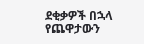ደቂቃዎች በኋላ የጨዋታውን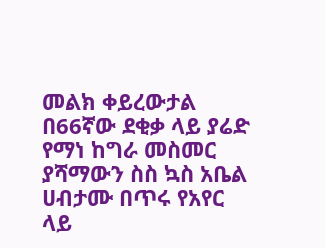መልክ ቀይረውታል በ66ኛው ደቂቃ ላይ ያሬድ የማነ ከግራ መስመር ያሻማውን ስስ ኳስ አቤል ሀብታሙ በጥሩ የአየር ላይ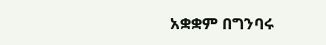አቋቋም በግንባሩ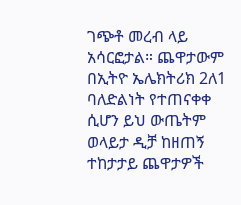ገጭቶ መረብ ላይ አሳርፎታል። ጨዋታውም በኢትዮ ኤሌክትሪክ 2ለ1 ባለድልነት የተጠናቀቀ ሲሆን ይህ ውጤትም ወላይታ ዲቻ ከዘጠኝ ተከታታይ ጨዋታዎች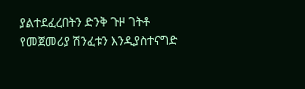ያልተደፈረበትን ድንቅ ጉዞ ገትቶ የመጀመሪያ ሽንፈቱን እንዲያስተናግድ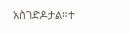አስገድዶታል።ተ